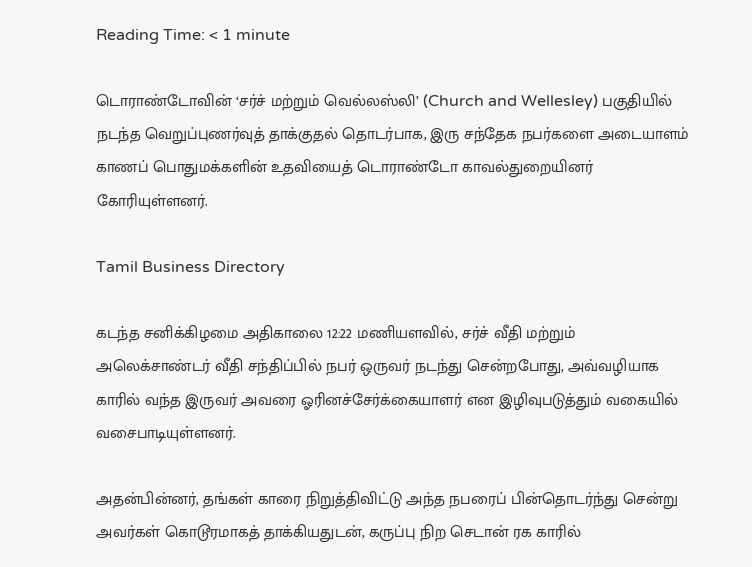Reading Time: < 1 minute

டொராண்டோவின் ‘சர்ச் மற்றும் வெல்லஸ்லி’ (Church and Wellesley) பகுதியில் நடந்த வெறுப்புணர்வுத் தாக்குதல் தொடர்பாக, இரு சந்தேக நபர்களை அடையாளம் காணப் பொதுமக்களின் உதவியைத் டொராண்டோ காவல்துறையினர் கோரியுள்ளனர்.

Tamil Business Directory

கடந்த சனிக்கிழமை அதிகாலை 12:22 மணியளவில், சர்ச் வீதி மற்றும் அலெக்சாண்டர் வீதி சந்திப்பில் நபர் ஒருவர் நடந்து சென்றபோது, அவ்வழியாக காரில் வந்த இருவர் அவரை ஓரினச்சேர்க்கையாளர் என இழிவுபடுத்தும் வகையில் வசைபாடியுள்ளனர்.

அதன்பின்னர், தங்கள் காரை நிறுத்திவிட்டு அந்த நபரைப் பின்தொடர்ந்து சென்று அவர்கள் கொடூரமாகத் தாக்கியதுடன், கருப்பு நிற செடான் ரக காரில்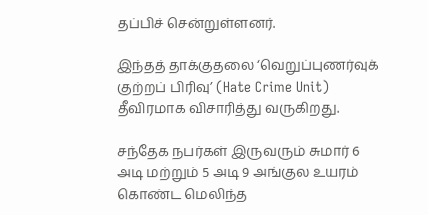தப்பிச் சென்றுள்ளனர்.

இந்தத் தாக்குதலை ‘வெறுப்புணர்வுக் குற்றப் பிரிவு’ (Hate Crime Unit) தீவிரமாக விசாரித்து வருகிறது.

சந்தேக நபர்கள் இருவரும் சுமார் 6 அடி மற்றும் 5 அடி 9 அங்குல உயரம் கொண்ட மெலிந்த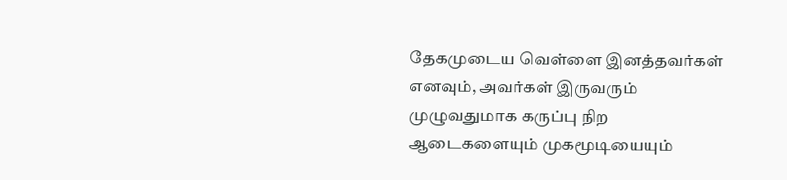தேகமுடைய வெள்ளை இனத்தவர்கள் எனவும், அவர்கள் இருவரும் முழுவதுமாக கருப்பு நிற ஆடைகளையும் முகமூடியையும்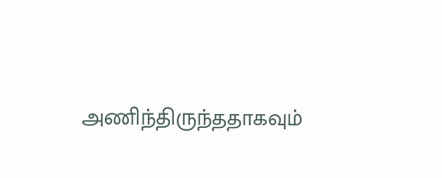அணிந்திருந்ததாகவும்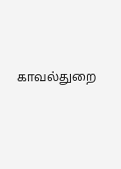காவல்துறை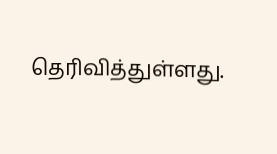தெரிவித்துள்ளது.